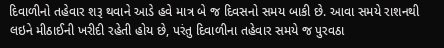દિવાળીનો તહેવાર શરૂ થવાને આડે હવે માત્ર બે જ દિવસનો સમય બાકી છે. આવા સમયે રાશનથી લઇને મીઠાઈની ખરીદી રહેતી હોય છે, પરંતુ દિવાળીના તહેવાર સમયે જ પુરવઠા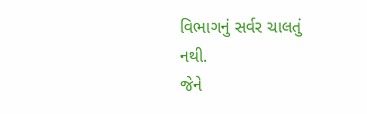વિભાગનું સર્વર ચાલતું નથી.
જેને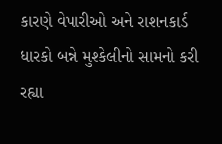કારણે વેપારીઓ અને રાશનકાર્ડ ધારકો બન્ને મુશ્કેલીનો સામનો કરી રહ્યા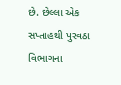છે. છેલ્લા એક સપ્તાહથી પુરવઠા વિભાગના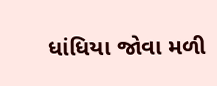ધાંધિયા જોવા મળી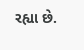રહ્યા છે.